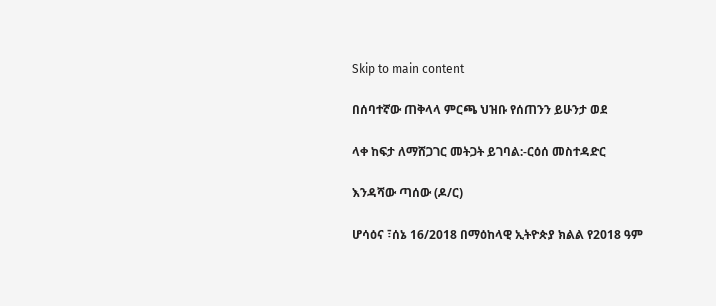Skip to main content

በሰባተኛው ጠቅላላ ምርጫ ህዝቡ የሰጠንን ይሁንታ ወደ

ላቀ ከፍታ ለማሸጋገር መትጋት ይገባል:-ርዕሰ መስተዳድር

እንዳሻው ጣሰው (ዶ/ር)

ሆሳዕና ፣ሰኔ 16/2018 በማዕከላዊ ኢትዮጵያ ክልል የ2018 ዓም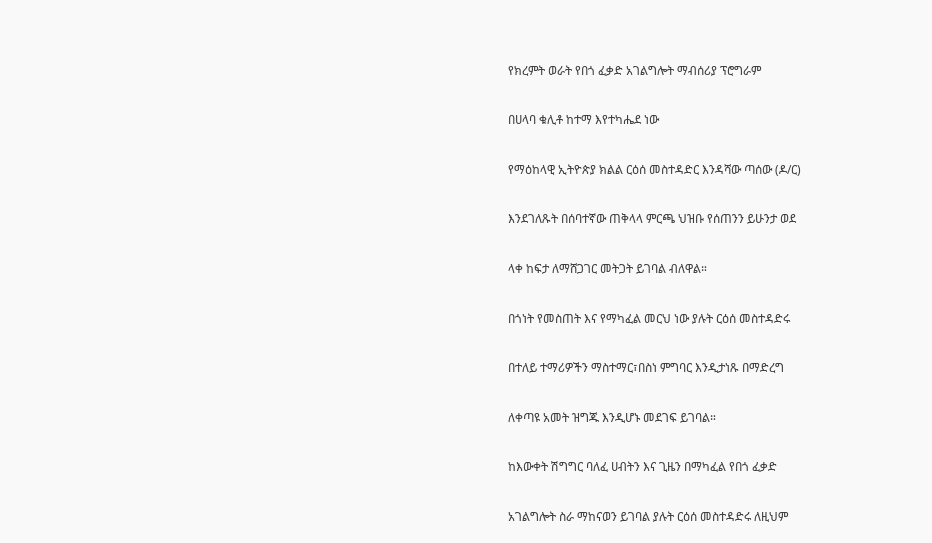የክረምት ወራት የበጎ ፈቃድ አገልግሎት ማብሰሪያ ፕሮግራም

በሀላባ ቁሊቶ ከተማ እየተካሔደ ነው

የማዕከላዊ ኢትዮጵያ ክልል ርዕሰ መስተዳድር እንዳሻው ጣሰው (ዶ/ር)

እንደገለጹት በሰባተኛው ጠቅላላ ምርጫ ህዝቡ የሰጠንን ይሁንታ ወደ

ላቀ ከፍታ ለማሸጋገር መትጋት ይገባል ብለዋል።

በጎነት የመስጠት እና የማካፈል መርህ ነው ያሉት ርዕሰ መስተዳድሩ

በተለይ ተማሪዎችን ማስተማር፣በስነ ምግባር እንዲታነጹ በማድረግ

ለቀጣዩ አመት ዝግጁ እንዲሆኑ መደገፍ ይገባል።

ከእውቀት ሽግግር ባለፈ ሀብትን እና ጊዜን በማካፈል የበጎ ፈቃድ

አገልግሎት ስራ ማከናወን ይገባል ያሉት ርዕሰ መስተዳድሩ ለዚህም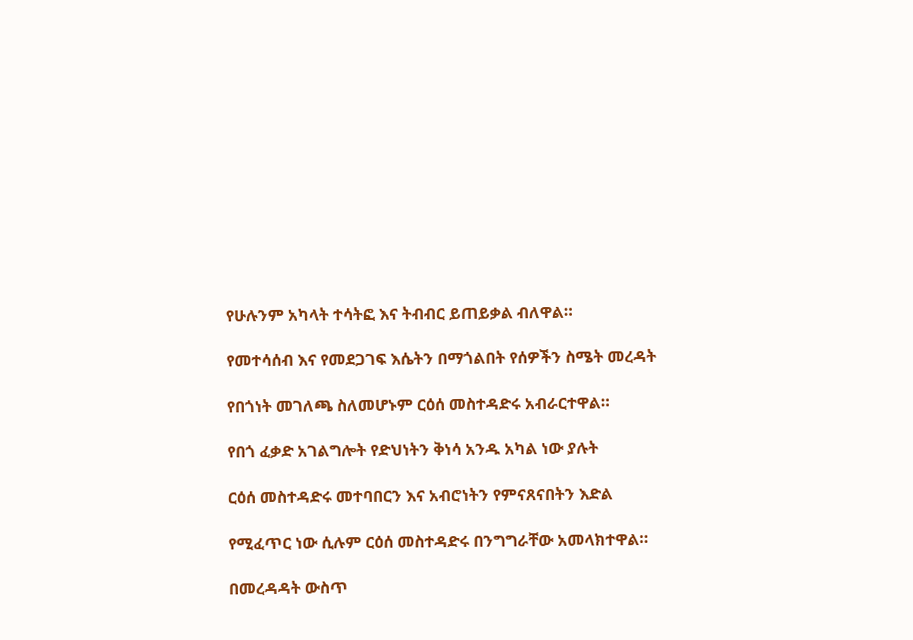የሁሉንም አካላት ተሳትፎ እና ትብብር ይጠይቃል ብለዋል።

የመተሳሰብ እና የመደጋገፍ እሴትን በማጎልበት የሰዎችን ስሜት መረዳት

የበጎነት መገለጫ ስለመሆኑም ርዕሰ መስተዳድሩ አብራርተዋል።

የበጎ ፈቃድ አገልግሎት የድህነትን ቅነሳ አንዱ አካል ነው ያሉት

ርዕሰ መስተዳድሩ መተባበርን እና አብሮነትን የምናጸናበትን እድል

የሚፈጥር ነው ሲሉም ርዕሰ መስተዳድሩ በንግግራቸው አመላክተዋል።

በመረዳዳት ውስጥ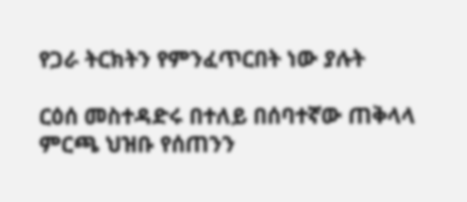የጋራ ትርክትን የምንፈጥርበት ነው ያሉት

ርዕሰ መስተዳድሩ በተለይ በሰባተኛው ጠቅላላ ምርጫ ህዝቡ የሰጠንን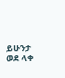ይሁንታ ወደ ላቀ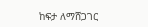ከፍታ ለማሸጋገር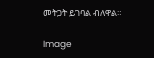መትጋት ይገባል ብለዋል።

Image